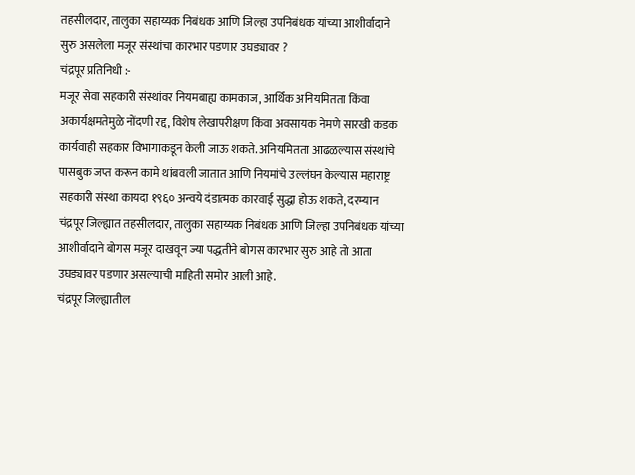तहसीलदार, तालुका सहाय्यक निबंधक आणि जिल्हा उपनिबंधक यांच्या आशीर्वादाने सुरु असलेला मजूर संस्थांचा कारभार पडणार उघड्यावर ?
चंद्रपूर प्रतिनिधी :-
मजूर सेवा सहकारी संस्थांवर नियमबाह्य कामकाज, आर्थिक अनियमितता किंवा अकार्यक्षमतेमुळे नोंदणी रद्द, विशेष लेखापरीक्षण किंवा अवसायक नेमणे सारखी कडक कार्यवाही सहकार विभागाकडून केली जाऊ शकते. अनियमितता आढळल्यास संस्थांचे पासबुक जप्त करून कामे थांबवली जातात आणि नियमांचे उल्लंघन केल्यास महाराष्ट्र सहकारी संस्था कायदा १९६० अन्वये दंडात्मक कारवाई सुद्धा होऊ शकते, दरम्यान चंद्रपूर जिल्ह्यात तहसीलदार, तालुका सहाय्यक निबंधक आणि जिल्हा उपनिबंधक यांच्या आशीर्वादाने बोगस मजूर दाखवून ज्या पद्धतीने बोगस कारभार सुरु आहे तो आता उघड्यावर पडणार असल्याची माहिती समोर आली आहे.
चंद्रपूर जिल्ह्यातील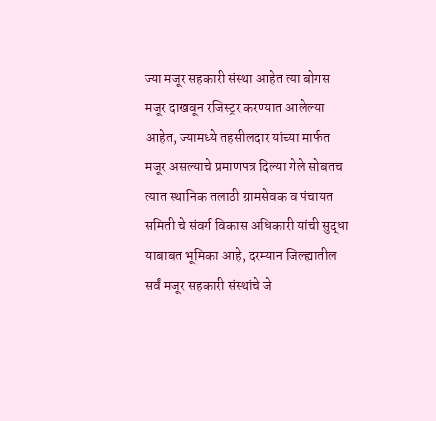ज्या मजूर सहकारी संस्था आहेत त्या बोगस मजूर दाखवून रजिस्ट्रर करण्यात आलेल्या आहेत, ज्यामध्ये तहसीलदार यांच्या मार्फत मजूर असल्याचे प्रमाणपत्र दिल्या गेले सोबतच त्यात स्थानिक तलाठी ग्रामसेवक व पंचायत समिती चे संवर्ग विकास अधिकारी यांची सुद्धा याबाबत भूमिका आहे, दरम्यान जिल्ह्यातील सर्वं मजूर सहकारी संस्थांचे जे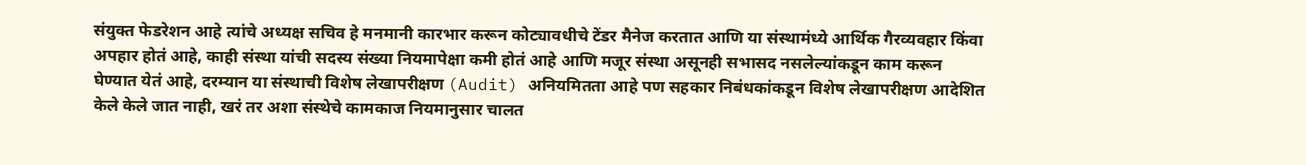संयुक्त फेडरेशन आहे त्यांचे अध्यक्ष सचिव हे मनमानी कारभार करून कोट्यावधीचे टेंडर मैनेज करतात आणि या संस्थामंध्ये आर्थिक गैरव्यवहार किंवा अपहार होतं आहे, काही संस्था यांची सदस्य संख्या नियमापेक्षा कमी होतं आहे आणि मजूर संस्था असूनही सभासद नसलेल्यांकडून काम करून घेण्यात येतं आहे, दरम्यान या संस्थाची विशेष लेखापरीक्षण (Audit) अनियमितता आहे पण सहकार निबंधकांकडून विशेष लेखापरीक्षण आदेशित केले केले जात नाही, खरं तर अशा संस्थेचे कामकाज नियमानुसार चालत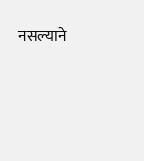नसल्याने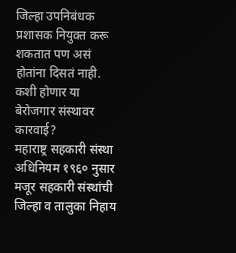जिल्हा उपनिबंधक प्रशासक नियुक्त करू शकतात पण असं होतांना दिसतं नाही.
कशी होणार या बेरोजगार संस्थावर कारवाई?
महाराष्ट्र सहकारी संस्था अधिनियम १९६० नुसार मजूर सहकारी संस्थांची जिल्हा व तालुका निहाय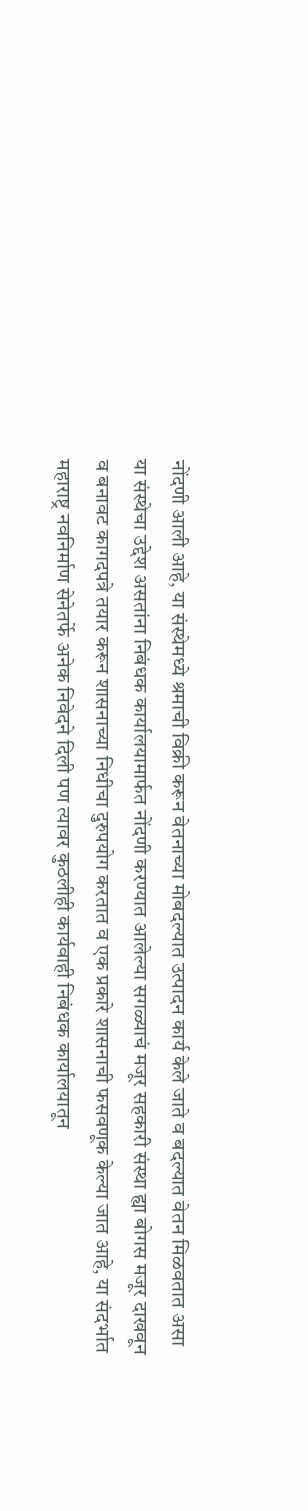नोंदणी आली आहे, या संस्थेमध्ये श्रमाची विक्री करून वेतनाच्या मोबदल्यात उत्पादन कार्य केले जाते व बदल्यात वेतन मिळवतात असा या संस्थेचा उद्देश असतांना निबंधक कार्यालयामार्फत नोंदणी करण्यात आलेल्या सगळ्याचं मजूर सहकारी संस्था ह्या बोगस मजूर दाखवून व बनावट कागदपत्रे तयार करून शासनाच्या निधीचा दुरुपयोग करतात व एक प्रकारे शासनाची फसवणूक केल्या जात आहे, या संदर्भात महाराष्ट्र नवनिर्माण सेनेतर्फे अनेक निवेदने दिली पण त्यावर कुठलीही कार्यवाही निबंधक कार्यालयातून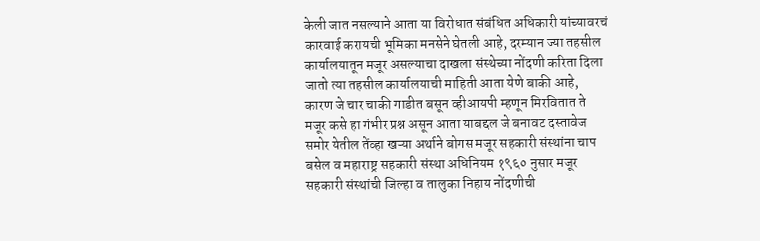केली जात नसल्याने आता या विरोधात संबंधित अधिकारी यांच्यावरचं कारवाई करायची भूमिका मनसेने घेतली आहे, दरम्यान ज्या तहसील कार्यालयातून मजूर असल्याचा दाखला संस्थेच्या नोंदणी करिता दिला जातो त्या तहसील कार्यालयाची माहिती आता येणे बाकी आहे, कारण जे चार चाकी गाडीत बसून व्हीआयपी म्हणून मिरवितात ते मजूर कसे हा गंभीर प्रश्न असून आता याबद्दल जे बनावट दस्तावेज समोर येतील तेंव्हा खऱ्या अर्थाने बोगस मजूर सहकारी संस्थांना चाप बसेल व महाराष्ट्र सहकारी संस्था अधिनियम १९६० नुसार मजूर सहकारी संस्थांची जिल्हा व तालुका निहाय नोंदणीची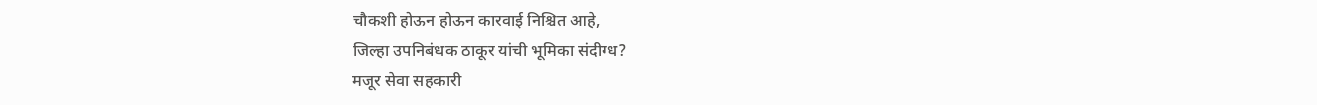चौकशी होऊन होऊन कारवाई निश्चित आहे,
जिल्हा उपनिबंधक ठाकूर यांची भूमिका संदीग्ध?
मजूर सेवा सहकारी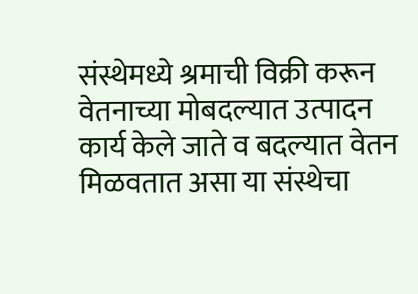संस्थेमध्ये श्रमाची विक्री करून वेतनाच्या मोबदल्यात उत्पादन कार्य केले जाते व बदल्यात वेतन मिळवतात असा या संस्थेचा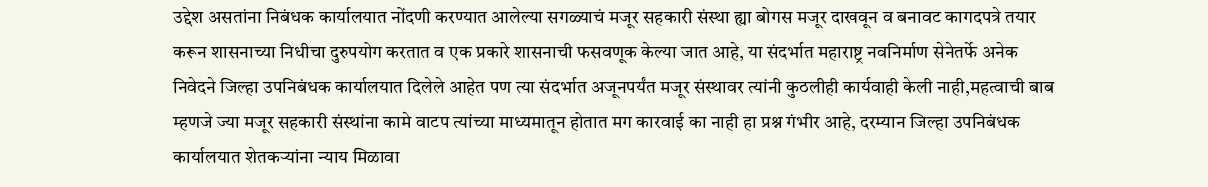उद्देश असतांना निबंधक कार्यालयात नोंदणी करण्यात आलेल्या सगळ्याचं मजूर सहकारी संस्था ह्या बोगस मजूर दाखवून व बनावट कागदपत्रे तयार करून शासनाच्या निधीचा दुरुपयोग करतात व एक प्रकारे शासनाची फसवणूक केल्या जात आहे, या संदर्भात महाराष्ट्र नवनिर्माण सेनेतर्फे अनेक निवेदने जिल्हा उपनिबंधक कार्यालयात दिलेले आहेत पण त्या संदर्भात अजूनपर्यंत मजूर संस्थावर त्यांनी कुठलीही कार्यवाही केली नाही,महत्वाची बाब म्हणजे ज्या मजूर सहकारी संस्थांना कामे वाटप त्यांच्या माध्यमातून होतात मग कारवाई का नाही हा प्रश्न गंभीर आहे, दरम्यान जिल्हा उपनिबंधक कार्यालयात शेतकऱ्यांना न्याय मिळावा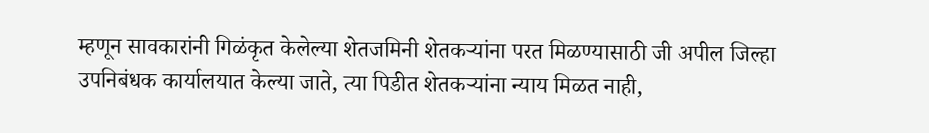म्हणून सावकारांनी गिळंकृत केलेल्या शेतजमिनी शेतकऱ्यांना परत मिळण्यासाठी जी अपील जिल्हा उपनिबंधक कार्यालयात केल्या जाते, त्या पिडीत शेतकऱ्यांना न्याय मिळत नाही,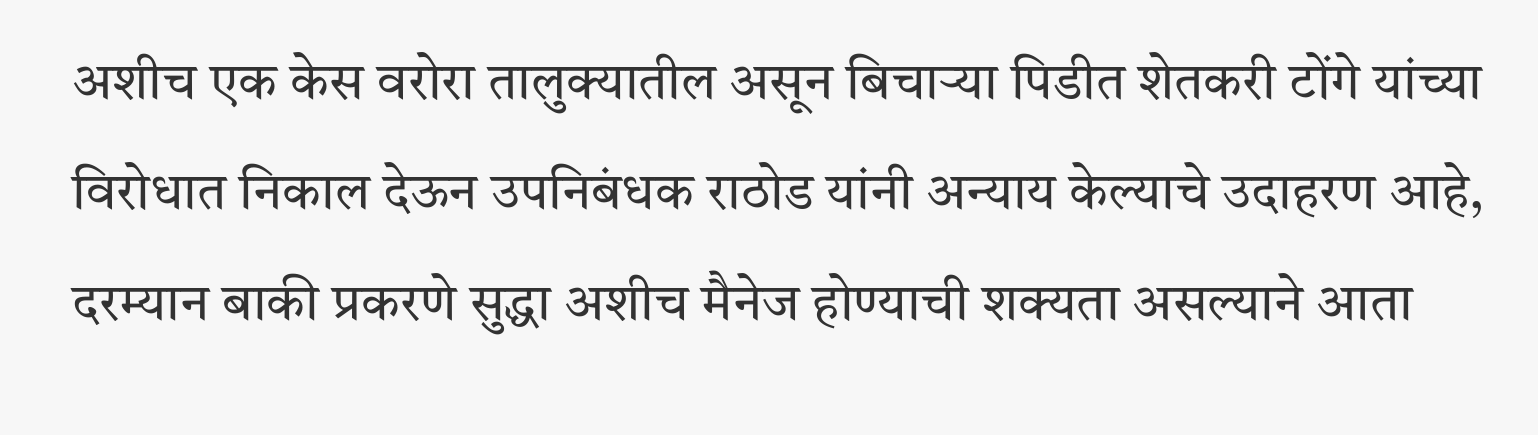अशीच एक केस वरोरा तालुक्यातील असून बिचाऱ्या पिडीत शेतकरी टोंगे यांच्या विरोधात निकाल देऊन उपनिबंधक राठोड यांनी अन्याय केल्याचे उदाहरण आहे, दरम्यान बाकी प्रकरणे सुद्धा अशीच मैनेज होण्याची शक्यता असल्याने आता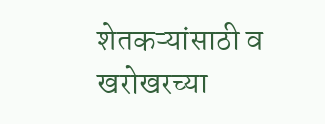शेतकऱ्यांसाठी व खरोखरच्या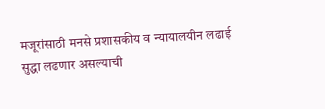मजूरांसाठी मनसे प्रशासकीय व न्यायालयीन लढाई सुद्धा लढणार असल्याची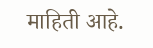माहिती आहे.